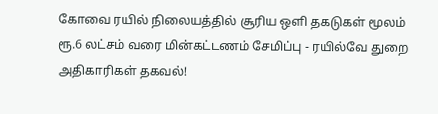கோவை ரயில் நிலையத்தில் சூரிய ஒளி தகடுகள் மூலம் ரூ.6 லட்சம் வரை மின்கட்டணம் சேமிப்பு - ரயில்வே துறை அதிகாரிகள் தகவல்!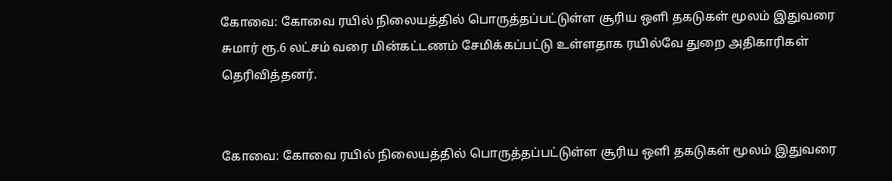கோவை: கோவை ரயில் நிலையத்தில் பொருத்தப்பட்டுள்ள சூரிய ஒளி தகடுகள் மூலம் இதுவரை சுமார் ரூ.6 லட்சம் வரை மின்கட்டணம் சேமிக்கப்பட்டு உள்ளதாக ரயில்வே துறை அதிகாரிகள் தெரிவித்தனர்.


கோவை: கோவை ரயில் நிலையத்தில் பொருத்தப்பட்டுள்ள சூரிய ஒளி தகடுகள் மூலம் இதுவரை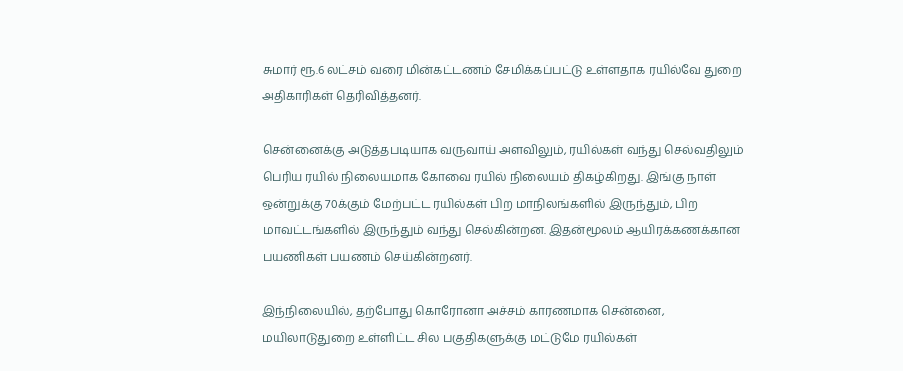சுமார் ரூ.6 லட்சம் வரை மின்கட்டணம் சேமிக்கப்பட்டு உள்ளதாக ரயில்வே துறை அதிகாரிகள் தெரிவித்தனர்.

சென்னைக்கு அடுத்தபடியாக வருவாய் அளவிலும், ரயில்கள் வந்து செல்வதிலும் பெரிய ரயில் நிலையமாக கோவை ரயில் நிலையம் திகழ்கிறது. இங்கு நாள் ஒன்றுக்கு 70க்கும் மேற்பட்ட ரயில்கள் பிற மாநிலங்களில் இருந்தும், பிற மாவட்டங்களில் இருந்தும் வந்து செல்கின்றன. இதன்மூலம் ஆயிரக்கணக்கான பயணிகள் பயணம் செய்கின்றனர்.

இந்நிலையில், தற்போது கொரோனா அச்சம் காரணமாக சென்னை, மயிலாடுதுறை உள்ளிட்ட சில பகுதிகளுக்கு மட்டுமே ரயில்கள்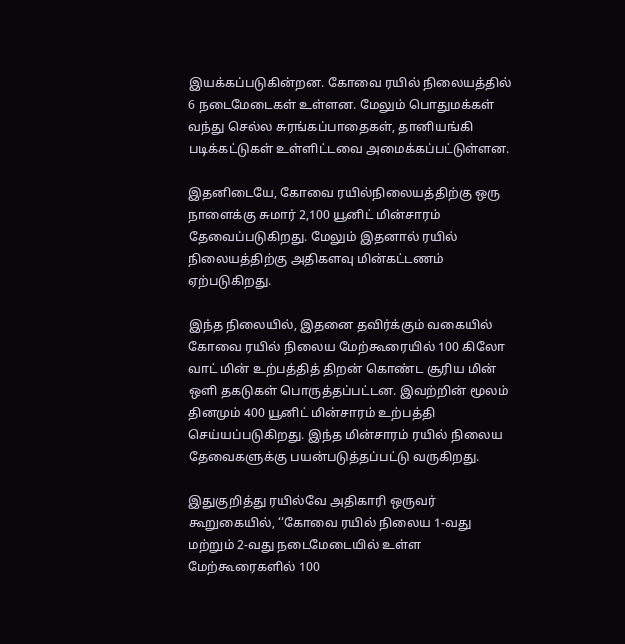இயக்கப்படுகின்றன. கோவை ரயில் நிலையத்தில் 6 நடைமேடைகள் உள்ளன. மேலும் பொதுமக்கள் வந்து செல்ல சுரங்கப்பாதைகள், தானியங்கி படிக்கட்டுகள் உள்ளிட்டவை அமைக்கப்பட்டுள்ளன.

இதனிடையே, கோவை ரயில்நிலையத்திற்கு ஒரு நாளைக்கு சுமார் 2,100 யூனிட் மின்சாரம் தேவைப்படுகிறது. மேலும் இதனால் ரயில் நிலையத்திற்கு அதிகளவு மின்கட்டணம் ஏற்படுகிறது.

இந்த நிலையில், இதனை தவிர்க்கும் வகையில் கோவை ரயில் நிலைய மேற்கூரையில் 100 கிலோ வாட் மின் உற்பத்தித் திறன் கொண்ட சூரிய மின் ஒளி தகடுகள் பொருத்தப்பட்டன. இவற்றின் மூலம் தினமும் 400 யூனிட் மின்சாரம் உற்பத்தி செய்யப்படுகிறது. இந்த மின்சாரம் ரயில் நிலைய தேவைகளுக்கு பயன்படுத்தப்பட்டு வருகிறது.

இதுகுறித்து ரயில்வே அதிகாரி ஒருவர் கூறுகையில், ‘‘கோவை ரயில் நிலைய 1-வது மற்றும் 2-வது நடைமேடையில் உள்ள மேற்கூரைகளில் 100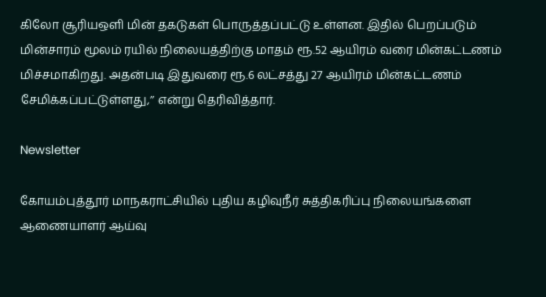கிலோ சூரியஒளி மின் தகடுகள் பொருத்தப்பட்டு உள்ளன. இதில் பெறப்படும் மின்சாரம் மூலம் ரயில் நிலையத்திற்கு மாதம் ரூ.52 ஆயிரம் வரை மின்கட்டணம் மிச்சமாகிறது. அதன்படி இதுவரை ரூ.6 லட்சத்து 27 ஆயிரம் மின்கட்டணம் சேமிக்கப்பட்டுள்ளது,’’ என்று தெரிவித்தார்.

Newsletter

கோயம்புத்தூர் மாநகராட்சியில் புதிய கழிவுநீர் சுத்திகரிப்பு நிலையங்களை ஆணையாளர் ஆய்வு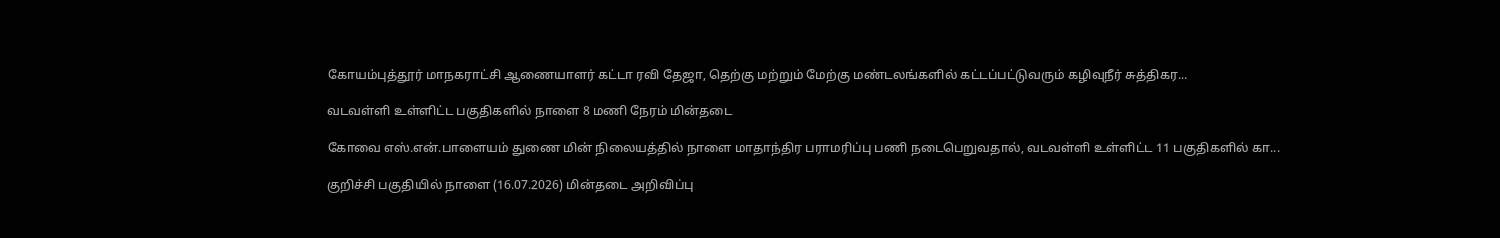கோயம்புத்தூர் மாநகராட்சி ஆணையாளர் கட்டா ரவி தேஜா, தெற்கு மற்றும் மேற்கு மண்டலங்களில் கட்டப்பட்டுவரும் கழிவுநீர் சுத்திகர...

வடவள்ளி உள்ளிட்ட பகுதிகளில் நாளை 8 மணி நேரம் மின்தடை

கோவை எஸ்.என்.பாளையம் துணை மின் நிலையத்தில் நாளை மாதாந்திர பராமரிப்பு பணி நடைபெறுவதால், வடவள்ளி உள்ளிட்ட 11 பகுதிகளில் கா...

குறிச்சி பகுதியில் நாளை (16.07.2026) மின்தடை அறிவிப்பு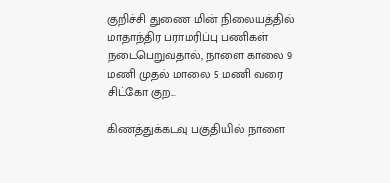குறிச்சி துணை மின் நிலையத்தில் மாதாந்திர பராமரிப்பு பணிகள் நடைபெறுவதால், நாளை காலை 9 மணி முதல் மாலை 5 மணி வரை சிட்கோ குற...

கிணத்துக்கடவு பகுதியில் நாளை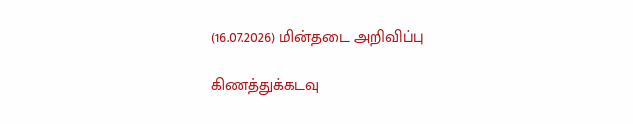(16.07.2026) மின்தடை அறிவிப்பு

கிணத்துக்கடவு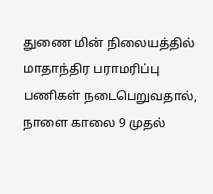துணை மின் நிலையத்தில் மாதாந்திர பராமரிப்பு பணிகள் நடைபெறுவதால், நாளை காலை 9 முதல்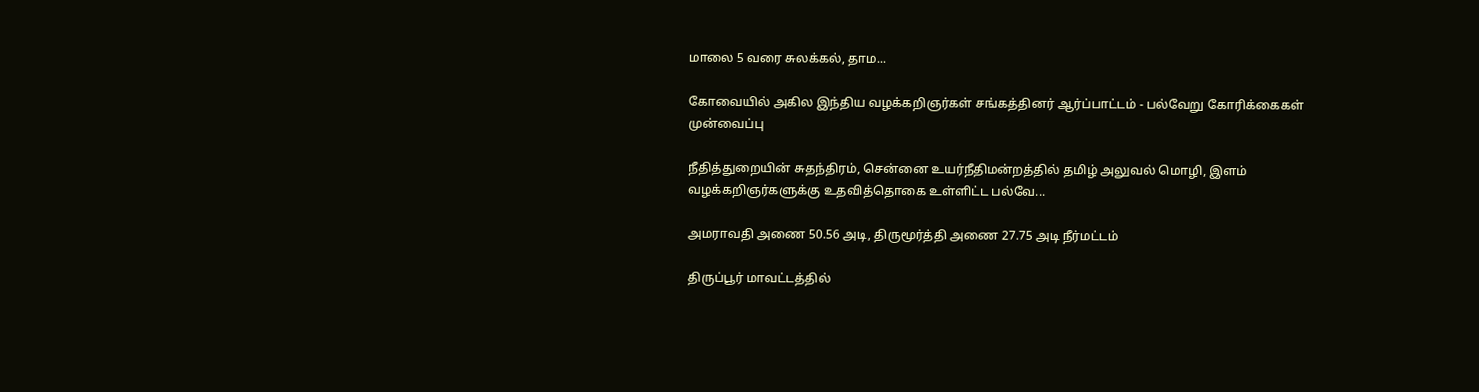மாலை 5 வரை சுலக்கல், தாம...

கோவையில் அகில இந்திய வழக்கறிஞர்கள் சங்கத்தினர் ஆர்ப்பாட்டம் - பல்வேறு கோரிக்கைகள் முன்வைப்பு

நீதித்துறையின் சுதந்திரம், சென்னை உயர்நீதிமன்றத்தில் தமிழ் அலுவல் மொழி, இளம் வழக்கறிஞர்களுக்கு உதவித்தொகை உள்ளிட்ட பல்வே...

அமராவதி அணை 50.56 அடி, திருமூர்த்தி அணை 27.75 அடி நீர்மட்டம்

திருப்பூர் மாவட்டத்தில்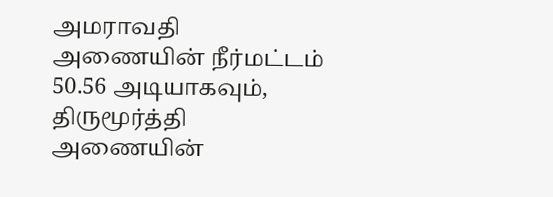அமராவதி அணையின் நீர்மட்டம் 50.56 அடியாகவும், திருமூர்த்தி அணையின்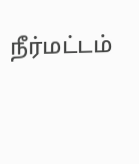நீர்மட்டம்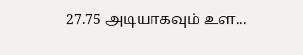27.75 அடியாகவும் உள...